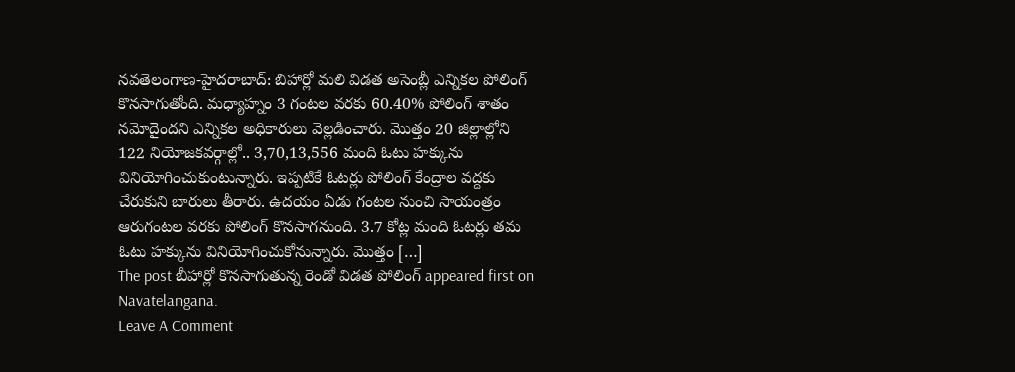నవతెలంగాణ-హైదరాబాద్: బిహార్లో మలి విడత అసెంబ్లీ ఎన్నికల పోలింగ్ కొనసాగుతోంది. మధ్యాహ్నం 3 గంటల వరకు 60.40% పోలింగ్ శాతం నమోదైందని ఎన్నికల అధికారులు వెల్లడించారు. మొత్తం 20 జిల్లాల్లోని 122 నియోజకవర్గాల్లో.. 3,70,13,556 మంది ఓటు హక్కును వినియోగించుకుంటున్నారు. ఇప్పటికే ఓటర్లు పోలింగ్ కేంద్రాల వద్దకు చేరుకుని బారులు తీరారు. ఉదయం ఏడు గంటల నుంచి సాయంత్రం ఆరుగంటల వరకు పోలింగ్ కొనసాగనుంది. 3.7 కోట్ల మంది ఓటర్లు తమ ఓటు హక్కును వినియోగించుకోనున్నారు. మొత్తం […]
The post బీహార్లో కొనసాగుతున్న రెండో విడత పోలింగ్ appeared first on Navatelangana.
Leave A Comment